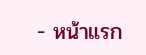- หน้าแรก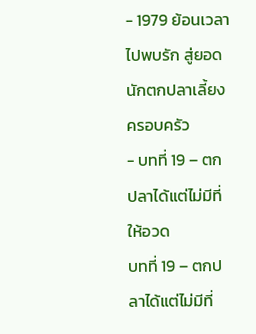- 1979 ย้อนเวลาไปพบรัก สู่ยอดนักตกปลาเลี้ยงครอบครัว
- บทที่ 19 – ตกปลาได้แต่ไม่มีที่ให้อวด
บทที่ 19 – ตกปลาได้แต่ไม่มีที่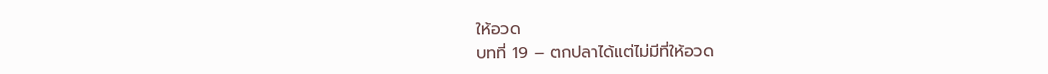ให้อวด
บทที่ 19 – ตกปลาได้แต่ไม่มีที่ให้อวด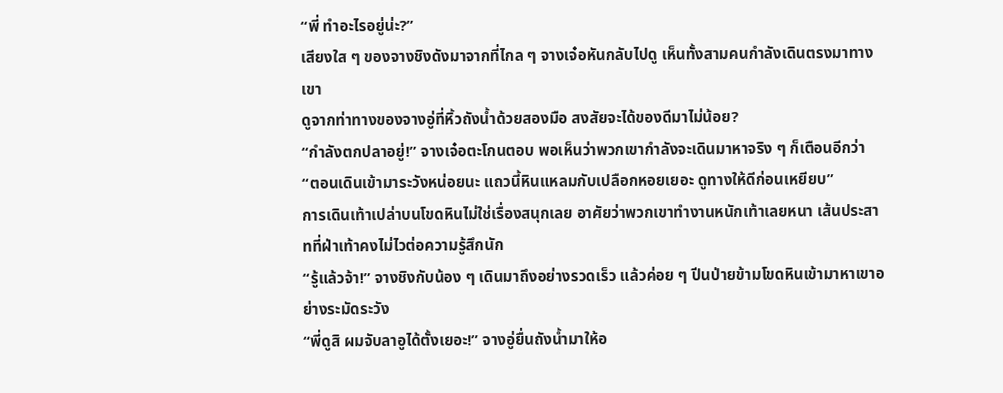“พี่ ทำอะไรอยู่น่ะ?”
เสียงใส ๆ ของจางชิงดังมาจากที่ไกล ๆ จางเจ๋อหันกลับไปดู เห็นทั้งสามคนกำลังเดินตรงมาทางเขา
ดูจากท่าทางของจางอู่ที่หิ้วถังน้ำด้วยสองมือ สงสัยจะได้ของดีมาไม่น้อย?
“กำลังตกปลาอยู่!” จางเจ๋อตะโกนตอบ พอเห็นว่าพวกเขากำลังจะเดินมาหาจริง ๆ ก็เตือนอีกว่า “ตอนเดินเข้ามาระวังหน่อยนะ แถวนี้หินแหลมกับเปลือกหอยเยอะ ดูทางให้ดีก่อนเหยียบ”
การเดินเท้าเปล่าบนโขดหินไม่ใช่เรื่องสนุกเลย อาศัยว่าพวกเขาทำงานหนักเท้าเลยหนา เส้นประสาทที่ฝ่าเท้าคงไม่ไวต่อความรู้สึกนัก
“รู้แล้วจ้า!” จางชิงกับน้อง ๆ เดินมาถึงอย่างรวดเร็ว แล้วค่อย ๆ ปีนป่ายข้ามโขดหินเข้ามาหาเขาอย่างระมัดระวัง
“พี่ดูสิ ผมจับลาอูได้ตั้งเยอะ!” จางอู่ยื่นถังน้ำมาให้อ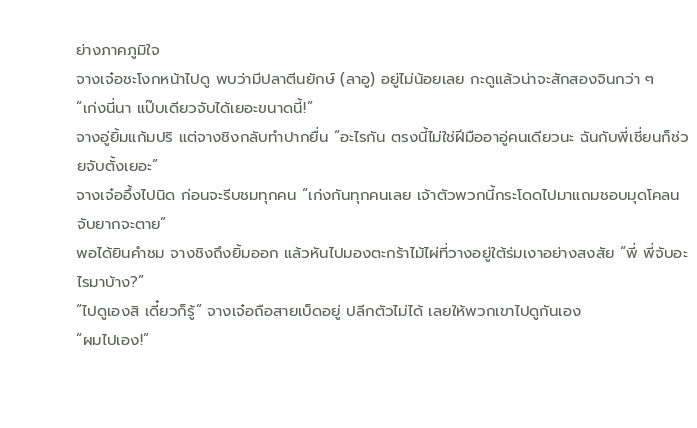ย่างภาคภูมิใจ
จางเจ๋อชะโงกหน้าไปดู พบว่ามีปลาตีนยักษ์ (ลาอู) อยู่ไม่น้อยเลย กะดูแล้วน่าจะสักสองจินกว่า ๆ
“เก่งนี่นา แป๊บเดียวจับได้เยอะขนาดนี้!”
จางอู่ยิ้มแก้มปริ แต่จางชิงกลับทำปากยื่น “อะไรกัน ตรงนี้ไม่ใช่ฝีมืออาอู่คนเดียวนะ ฉันกับพี่เชี่ยนก็ช่วยจับตั้งเยอะ”
จางเจ๋ออึ้งไปนิด ก่อนจะรีบชมทุกคน “เก่งกันทุกคนเลย เจ้าตัวพวกนี้กระโดดไปมาแถมชอบมุดโคลน จับยากจะตาย”
พอได้ยินคำชม จางชิงถึงยิ้มออก แล้วหันไปมองตะกร้าไม้ไผ่ที่วางอยู่ใต้ร่มเงาอย่างสงสัย “พี่ พี่จับอะไรมาบ้าง?”
“ไปดูเองสิ เดี๋ยวก็รู้” จางเจ๋อถือสายเบ็ดอยู่ ปลีกตัวไม่ได้ เลยให้พวกเขาไปดูกันเอง
“ผมไปเอง!”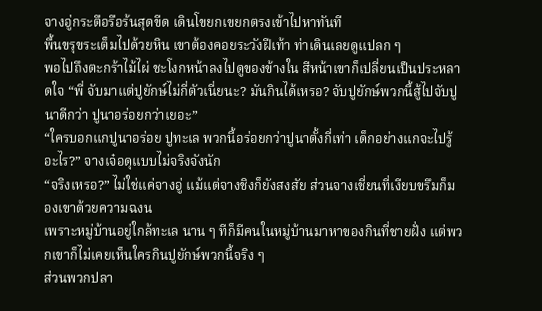จางอู่กระตือรือร้นสุดขีด เดินโขยกเขยกตรงเข้าไปหาทันที
พื้นขรุขระเต็มไปด้วยหิน เขาต้องคอยระวังฝีเท้า ท่าเดินเลยดูแปลก ๆ
พอไปถึงตะกร้าไม้ไผ่ ชะโงกหน้าลงไปดูของข้างใน สีหน้าเขาก็เปลี่ยนเป็นประหลาดใจ “พี่ จับมาแต่ปูยักษ์ไม่กี่ตัวเนี่ยนะ? มันกินได้เหรอ? จับปูยักษ์พวกนี้สู้ไปจับปูนาดีกว่า ปูนาอร่อยกว่าเยอะ”
“ใครบอกแกปูนาอร่อย ปูทะเล พวกนี้อร่อยกว่าปูนาตั้งกี่เท่า เด็กอย่างแกจะไปรู้อะไร?” จางเจ๋อดุแบบไม่จริงจังนัก
“จริงเหรอ?” ไม่ใช่แค่จางอู่ แม้แต่จางชิงก็ยังสงสัย ส่วนจางเชี่ยนที่เงียบขรึมก็มองเขาด้วยความฉงน
เพราะหมู่บ้านอยู่ใกล้ทะเล นาน ๆ ทีก็มีคนในหมู่บ้านมาหาของกินที่ชายฝั่ง แต่พวกเขาก็ไม่เคยเห็นใครกินปูยักษ์พวกนี้จริง ๆ
ส่วนพวกปลา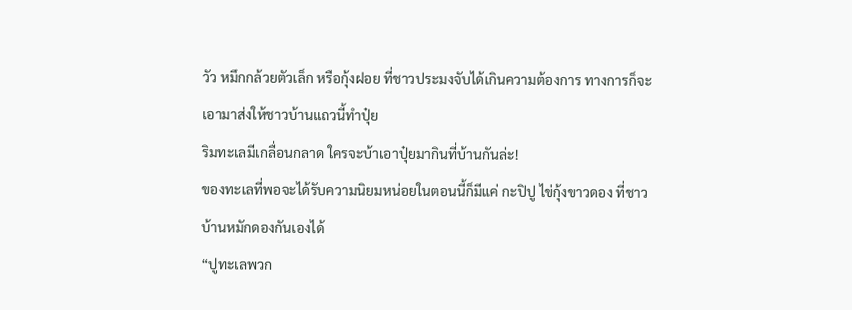วัว หมึกกล้วยตัวเล็ก หรือกุ้งฝอย ที่ชาวประมงจับได้เกินความต้องการ ทางการก็จะเอามาส่งให้ชาวบ้านแถวนี้ทำปุ๋ย
ริมทะเลมีเกลื่อนกลาด ใครจะบ้าเอาปุ๋ยมากินที่บ้านกันล่ะ!
ของทะเลที่พอจะได้รับความนิยมหน่อยในตอนนี้ก็มีแค่ กะปิปู ไข่กุ้งขาวดอง ที่ชาวบ้านหมักดองกันเองได้
“ปูทะเลพวก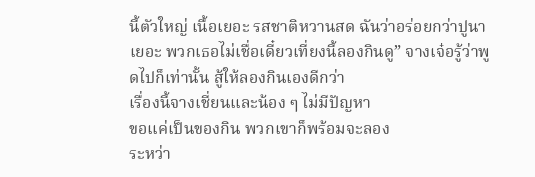นี้ตัวใหญ่ เนื้อเยอะ รสชาติหวานสด ฉันว่าอร่อยกว่าปูนาเยอะ พวกเธอไม่เชื่อเดี๋ยวเที่ยงนี้ลองกินดู” จางเจ๋อรู้ว่าพูดไปก็เท่านั้น สู้ให้ลองกินเองดีกว่า
เรื่องนี้จางเชี่ยนและน้อง ๆ ไม่มีปัญหา
ขอแค่เป็นของกิน พวกเขาก็พร้อมจะลอง
ระหว่า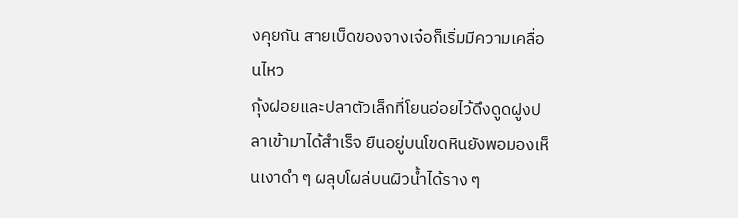งคุยกัน สายเบ็ดของจางเจ๋อก็เริ่มมีความเคลื่อนไหว
กุ้งฝอยและปลาตัวเล็กที่โยนอ่อยไว้ดึงดูดฝูงปลาเข้ามาได้สำเร็จ ยืนอยู่บนโขดหินยังพอมองเห็นเงาดำ ๆ ผลุบโผล่บนผิวน้ำได้ราง ๆ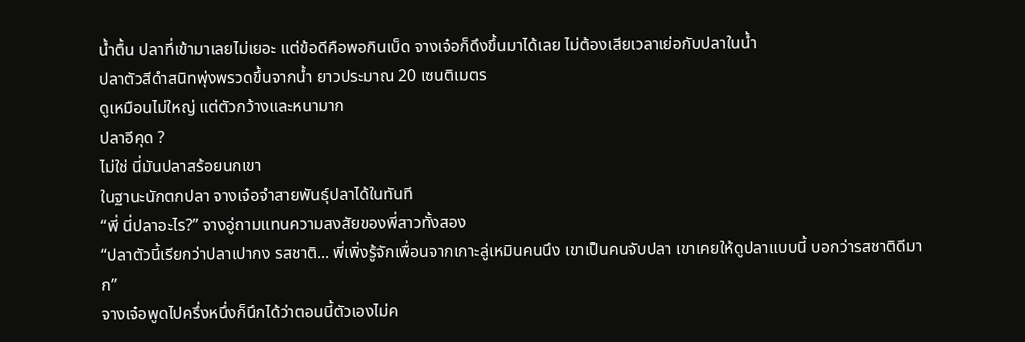น้ำตื้น ปลาที่เข้ามาเลยไม่เยอะ แต่ข้อดีคือพอกินเบ็ด จางเจ๋อก็ดึงขึ้นมาได้เลย ไม่ต้องเสียเวลาเย่อกับปลาในน้ำ
ปลาตัวสีดำสนิทพุ่งพรวดขึ้นจากน้ำ ยาวประมาณ 20 เซนติเมตร
ดูเหมือนไม่ใหญ่ แต่ตัวกว้างและหนามาก
ปลาอีคุด ?
ไม่ใช่ นี่มันปลาสร้อยนกเขา
ในฐานะนักตกปลา จางเจ๋อจำสายพันธุ์ปลาได้ในทันที
“พี่ นี่ปลาอะไร?” จางอู่ถามแทนความสงสัยของพี่สาวทั้งสอง
“ปลาตัวนี้เรียกว่าปลาเปากง รสชาติ... พี่เพิ่งรู้จักเพื่อนจากเกาะลู่เหมินคนนึง เขาเป็นคนจับปลา เขาเคยให้ดูปลาแบบนี้ บอกว่ารสชาติดีมาก”
จางเจ๋อพูดไปครึ่งหนึ่งก็นึกได้ว่าตอนนี้ตัวเองไม่ค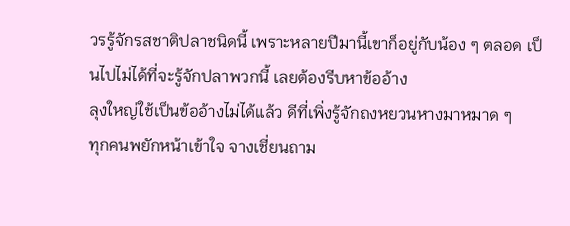วรรู้จักรสชาติปลาชนิดนี้ เพราะหลายปีมานี้เขาก็อยู่กับน้อง ๆ ตลอด เป็นไปไม่ได้ที่จะรู้จักปลาพวกนี้ เลยต้องรีบหาข้ออ้าง
ลุงใหญ่ใช้เป็นข้ออ้างไม่ได้แล้ว ดีที่เพิ่งรู้จักถงหยวนหางมาหมาด ๆ
ทุกคนพยักหน้าเข้าใจ จางเชี่ยนถาม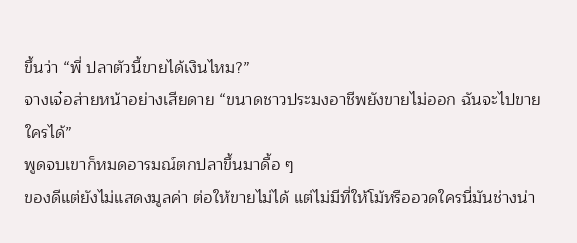ขึ้นว่า “พี่ ปลาตัวนี้ขายได้เงินไหม?”
จางเจ๋อส่ายหน้าอย่างเสียดาย “ขนาดชาวประมงอาชีพยังขายไม่ออก ฉันจะไปขายใครได้”
พูดจบเขาก็หมดอารมณ์ตกปลาขึ้นมาดื้อ ๆ
ของดีแต่ยังไม่แสดงมูลค่า ต่อให้ขายไม่ได้ แต่ไม่มีที่ให้โม้หรืออวดใครนี่มันช่างน่า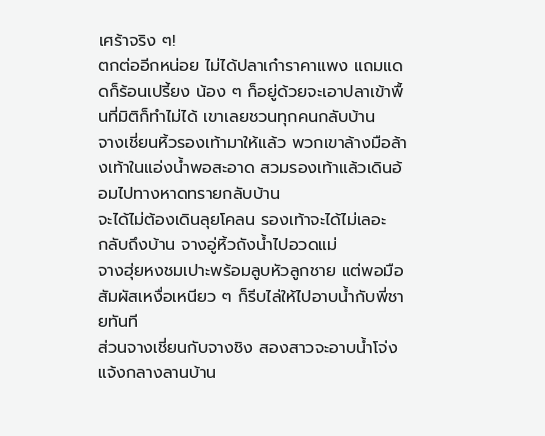เศร้าจริง ๆ!
ตกต่ออีกหน่อย ไม่ได้ปลาเก๋าราคาแพง แถมแดดก็ร้อนเปรี้ยง น้อง ๆ ก็อยู่ด้วยจะเอาปลาเข้าพื้นที่มิติก็ทำไม่ได้ เขาเลยชวนทุกคนกลับบ้าน
จางเชี่ยนหิ้วรองเท้ามาให้แล้ว พวกเขาล้างมือล้างเท้าในแอ่งน้ำพอสะอาด สวมรองเท้าแล้วเดินอ้อมไปทางหาดทรายกลับบ้าน
จะได้ไม่ต้องเดินลุยโคลน รองเท้าจะได้ไม่เลอะ
กลับถึงบ้าน จางอู่หิ้วถังน้ำไปอวดแม่
จางฮุ่ยหงชมเปาะพร้อมลูบหัวลูกชาย แต่พอมือสัมผัสเหงื่อเหนียว ๆ ก็รีบไล่ให้ไปอาบน้ำกับพี่ชายทันที
ส่วนจางเชี่ยนกับจางชิง สองสาวจะอาบน้ำโจ่งแจ้งกลางลานบ้าน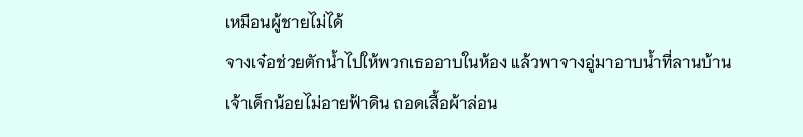เหมือนผู้ชายไม่ได้
จางเจ๋อช่วยตักน้ำไปให้พวกเธออาบในห้อง แล้วพาจางอู่มาอาบน้ำที่ลานบ้าน
เจ้าเด็กน้อยไม่อายฟ้าดิน ถอดเสื้อผ้าล่อน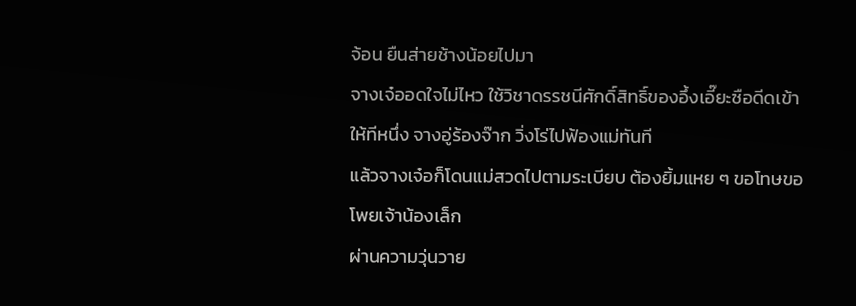จ้อน ยืนส่ายช้างน้อยไปมา
จางเจ๋ออดใจไม่ไหว ใช้วิชาดรรชนีศักดิ์สิทธิ์ของอึ้งเอี๊ยะซือดีดเข้าให้ทีหนึ่ง จางอู่ร้องจ๊าก วิ่งโร่ไปฟ้องแม่ทันที
แล้วจางเจ๋อก็โดนแม่สวดไปตามระเบียบ ต้องยิ้มแหย ๆ ขอโทษขอโพยเจ้าน้องเล็ก
ผ่านความวุ่นวาย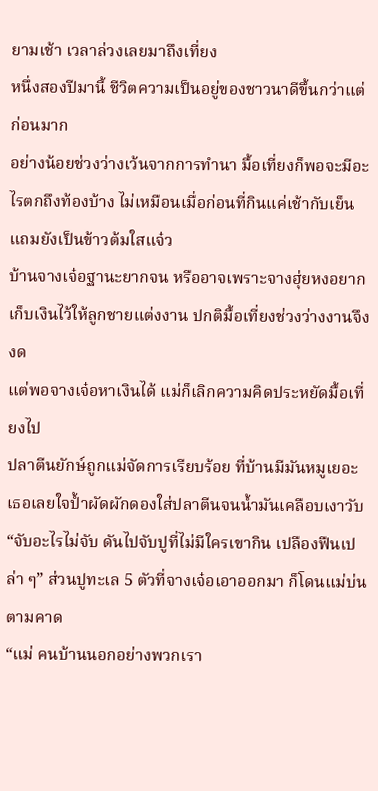ยามเช้า เวลาล่วงเลยมาถึงเที่ยง
หนึ่งสองปีมานี้ ชีวิตความเป็นอยู่ของชาวนาดีขึ้นกว่าแต่ก่อนมาก
อย่างน้อยช่วงว่างเว้นจากการทำนา มื้อเที่ยงก็พอจะมีอะไรตกถึงท้องบ้าง ไม่เหมือนเมื่อก่อนที่กินแค่เช้ากับเย็น แถมยังเป็นข้าวต้มใสแจ๋ว
บ้านจางเจ๋อฐานะยากจน หรืออาจเพราะจางฮุ่ยหงอยากเก็บเงินไว้ให้ลูกชายแต่งงาน ปกติมื้อเที่ยงช่วงว่างงานจึงงด
แต่พอจางเจ๋อหาเงินได้ แม่ก็เลิกความคิดประหยัดมื้อเที่ยงไป
ปลาตีนยักษ์ถูกแม่จัดการเรียบร้อย ที่บ้านมีมันหมูเยอะ เธอเลยใจป้ำผัดผักดองใส่ปลาตีนจนน้ำมันเคลือบเงาวับ
“จับอะไรไม่จับ ดันไปจับปูที่ไม่มีใครเขากิน เปลืองฟืนเปล่า ๆ” ส่วนปูทะเล 5 ตัวที่จางเจ๋อเอาออกมา ก็โดนแม่บ่นตามคาด
“แม่ คนบ้านนอกอย่างพวกเรา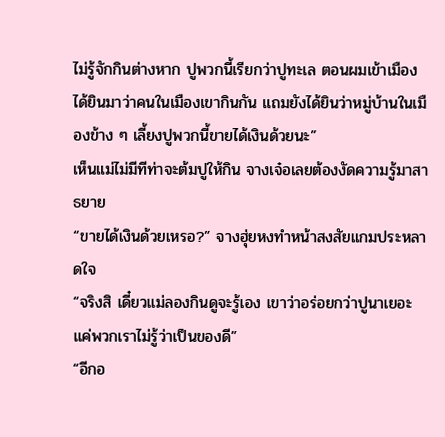ไม่รู้จักกินต่างหาก ปูพวกนี้เรียกว่าปูทะเล ตอนผมเข้าเมืองได้ยินมาว่าคนในเมืองเขากินกัน แถมยังได้ยินว่าหมู่บ้านในเมืองข้าง ๆ เลี้ยงปูพวกนี้ขายได้เงินด้วยนะ”
เห็นแม่ไม่มีทีท่าจะต้มปูให้กิน จางเจ๋อเลยต้องงัดความรู้มาสาธยาย
“ขายได้เงินด้วยเหรอ?” จางฮุ่ยหงทำหน้าสงสัยแกมประหลาดใจ
“จริงสิ เดี๋ยวแม่ลองกินดูจะรู้เอง เขาว่าอร่อยกว่าปูนาเยอะ แค่พวกเราไม่รู้ว่าเป็นของดี”
“อีกอ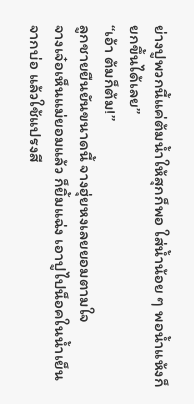ย่างปูพวกนี้แค่ต้มน้ำให้สุกก็พอ ใส่น้ำน้อย ๆ พอน้ำแห้งก็ยกขึ้นได้เลย”
“เอ้า ต้มก็ต้ม!”
ลูกชายยืนยันขนาดนี้ จางฮุ่ยหงเลยยอมตามใจ
จางเจ๋อเห็นแม่ยอมแล้ว ก็ยิ้มแฉ่ง เอาปูไปน็อคในน้ำเย็นจากบ่อ แล้วใช้แปรงสี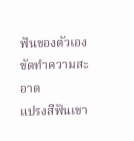ฟันของตัวเองขัดทำความสะอาด
แปรงสีฟันเขา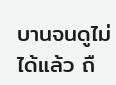บานจนดูไม่ได้แล้ว ถื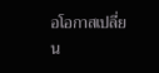อโอกาสเปลี่ยน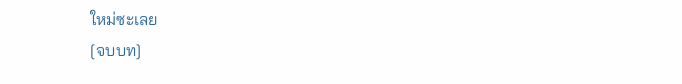ใหม่ซะเลย
[จบบท]